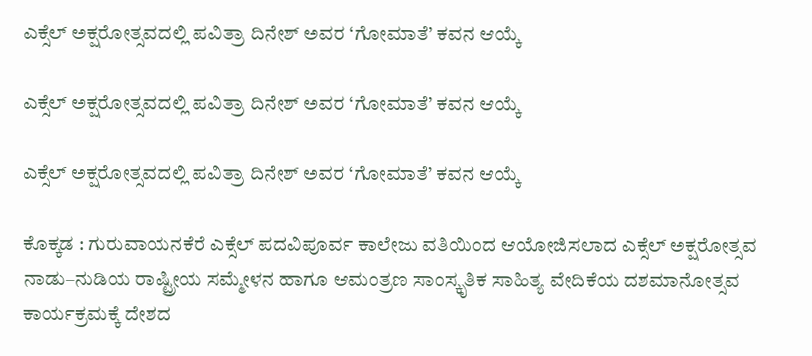ಎಕ್ಸೆಲ್ ಅಕ್ಷರೋತ್ಸವದಲ್ಲಿ ಪವಿತ್ರಾ ದಿನೇಶ್ ಅವರ ‘ಗೋಮಾತೆ’ ಕವನ ಆಯ್ಕೆ

ಎಕ್ಸೆಲ್ ಅಕ್ಷರೋತ್ಸವದಲ್ಲಿ ಪವಿತ್ರಾ ದಿನೇಶ್ ಅವರ ‘ಗೋಮಾತೆ’ ಕವನ ಆಯ್ಕೆ

ಎಕ್ಸೆಲ್ ಅಕ್ಷರೋತ್ಸವದಲ್ಲಿ ಪವಿತ್ರಾ ದಿನೇಶ್ ಅವರ ‘ಗೋಮಾತೆ’ ಕವನ ಆಯ್ಕೆ

ಕೊಕ್ಕಡ : ಗುರುವಾಯನಕೆರೆ ಎಕ್ಸೆಲ್ ಪದವಿಪೂರ್ವ ಕಾಲೇಜು ವತಿಯಿಂದ ಆಯೋಜಿಸಲಾದ ಎಕ್ಸೆಲ್ ಅಕ್ಷರೋತ್ಸವ ನಾಡು–ನುಡಿಯ ರಾಷ್ಟ್ರೀಯ ಸಮ್ಮೇಳನ ಹಾಗೂ ಆಮಂತ್ರಣ ಸಾಂಸ್ಕೃತಿಕ ಸಾಹಿತ್ಯ ವೇದಿಕೆಯ ದಶಮಾನೋತ್ಸವ ಕಾರ್ಯಕ್ರಮಕ್ಕೆ ದೇಶದ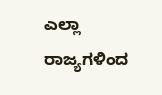ಎಲ್ಲಾ ರಾಜ್ಯಗಳಿಂದ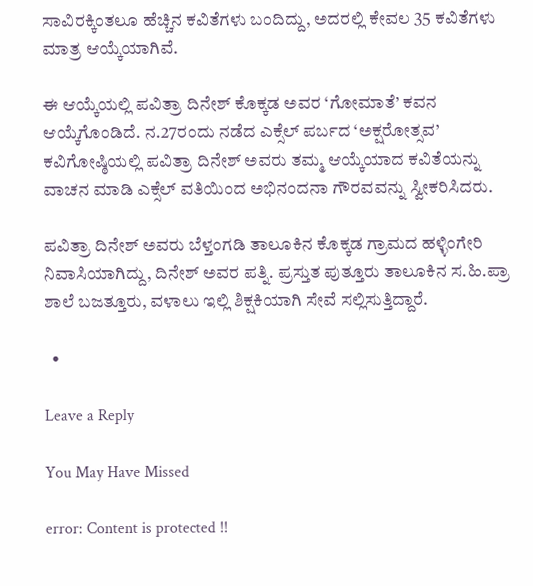ಸಾವಿರಕ್ಕಿಂತಲೂ ಹೆಚ್ಚಿನ ಕವಿತೆಗಳು ಬಂದಿದ್ದು, ಅದರಲ್ಲಿ ಕೇವಲ 35 ಕವಿತೆಗಳು ಮಾತ್ರ ಆಯ್ಕೆಯಾಗಿವೆ.

ಈ ಆಯ್ಕೆಯಲ್ಲಿ ಪವಿತ್ರಾ ದಿನೇಶ್ ಕೊಕ್ಕಡ ಅವರ ‘ಗೋಮಾತೆ’ ಕವನ ಆಯ್ಕೆಗೊಂಡಿದೆ. ನ.27ರಂದು ನಡೆದ ಎಕ್ಸೆಲ್ ಪರ್ಬದ ‘ಅಕ್ಷರೋತ್ಸವ’ ಕವಿಗೋಷ್ಠಿಯಲ್ಲಿ ಪವಿತ್ರಾ ದಿನೇಶ್ ಅವರು ತಮ್ಮ ಆಯ್ಕೆಯಾದ ಕವಿತೆಯನ್ನು ವಾಚನ ಮಾಡಿ ಎಕ್ಸೆಲ್ ವತಿಯಿಂದ ಅಭಿನಂದನಾ ಗೌರವವನ್ನು ಸ್ವೀಕರಿಸಿದರು.

ಪವಿತ್ರಾ ದಿನೇಶ್ ಅವರು ಬೆಳ್ತಂಗಡಿ ತಾಲೂಕಿನ ಕೊಕ್ಕಡ ಗ್ರಾಮದ ಹಳ್ಳಿಂಗೇರಿ ನಿವಾಸಿಯಾಗಿದ್ದು, ದಿನೇಶ್ ಅವರ ಪತ್ನಿ. ಪ್ರಸ್ತುತ ಪುತ್ತೂರು ತಾಲೂಕಿನ ಸ.ಹಿ.ಪ್ರಾ ಶಾಲೆ ಬಜತ್ತೂರು, ವಳಾಲು ಇಲ್ಲಿ ಶಿಕ್ಷಕಿಯಾಗಿ ಸೇವೆ ಸಲ್ಲಿಸುತ್ತಿದ್ದಾರೆ.

  •

Leave a Reply

You May Have Missed

error: Content is protected !!